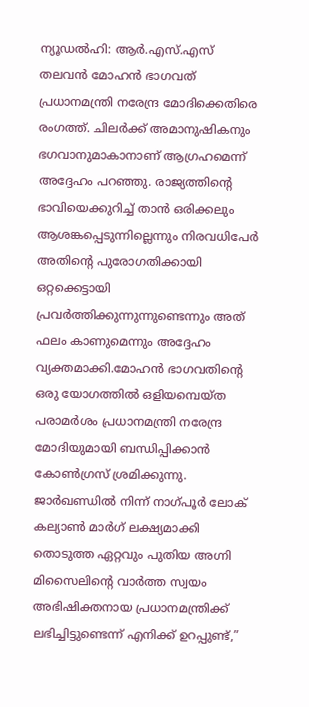ന്യൂഡൽഹി: ആർ.എസ്.എസ് തലവൻ മോഹൻ ഭാഗവത് പ്രധാനമന്ത്രി നരേന്ദ്ര മോദിക്കെതിരെ രംഗത്ത്. ചിലർക്ക് അമാനുഷികനും ഭഗവാനുമാകാനാണ് ആഗ്രഹമെന്ന് അദ്ദേഹം പറഞ്ഞു. രാജ്യത്തിന്റെ ഭാവിയെക്കുറിച്ച് താൻ ഒരിക്കലും ആശങ്കപ്പെടുന്നില്ലെന്നും നിരവധിപേർ അതിന്റെ പുരോഗതിക്കായി ഒറ്റക്കെട്ടായി പ്രവർത്തിക്കുന്നുന്നുണ്ടെന്നും അത് ഫലം കാണുമെന്നും അദ്ദേഹം വ്യക്തമാക്കി.മോഹൻ ഭാഗവതിൻ്റെ ഒരു യോഗത്തിൽ ഒളിയമ്പെയ്ത പരാമർശം പ്രധാനമന്ത്രി നരേന്ദ്ര മോദിയുമായി ബന്ധിപ്പിക്കാൻ കോൺഗ്രസ് ശ്രമിക്കുന്നു.
ജാർഖണ്ഡിൽ നിന്ന് നാഗ്പൂർ ലോക് കല്യാൺ മാർഗ് ലക്ഷ്യമാക്കി തൊടുത്ത ഏറ്റവും പുതിയ അഗ്നി മിസൈലിൻ്റെ വാർത്ത സ്വയം അഭിഷിക്തനായ പ്രധാനമന്ത്രിക്ക് ലഭിച്ചിട്ടുണ്ടെന്ന് എനിക്ക് ഉറപ്പുണ്ട്,”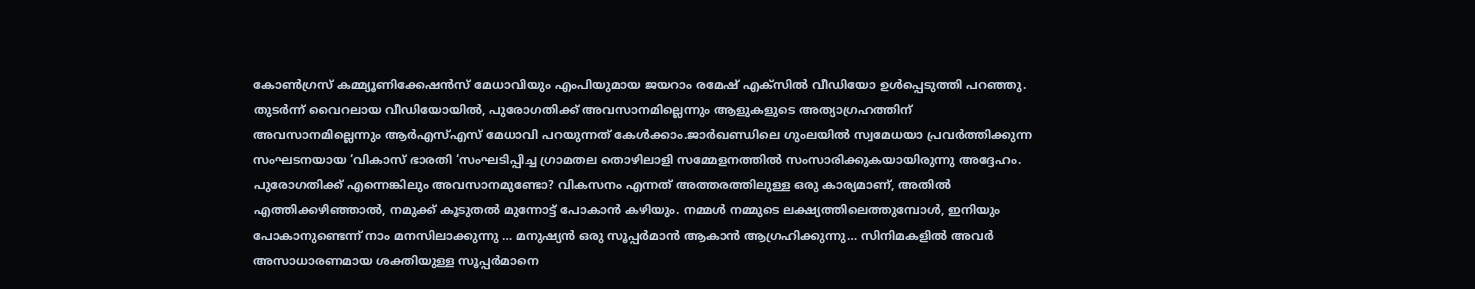കോൺഗ്രസ് കമ്മ്യൂണിക്കേഷൻസ് മേധാവിയും എംപിയുമായ ജയറാം രമേഷ് എക്സിൽ വീഡിയോ ഉൾപ്പെടുത്തി പറഞ്ഞു. തുടർന്ന് വൈറലായ വീഡിയോയിൽ, പുരോഗതിക്ക് അവസാനമില്ലെന്നും ആളുകളുടെ അത്യാഗ്രഹത്തിന് അവസാനമില്ലെന്നും ആർഎസ്എസ് മേധാവി പറയുന്നത് കേൾക്കാം.ജാർഖണ്ഡിലെ ഗുംലയിൽ സ്വമേധയാ പ്രവർത്തിക്കുന്ന സംഘടനയായ ‘വികാസ് ഭാരതി ‘സംഘടിപ്പിച്ച ഗ്രാമതല തൊഴിലാളി സമ്മേളനത്തിൽ സംസാരിക്കുകയായിരുന്നു അദ്ദേഹം.
പുരോഗതിക്ക് എന്നെങ്കിലും അവസാനമുണ്ടോ? വികസനം എന്നത് അത്തരത്തിലുള്ള ഒരു കാര്യമാണ്, അതിൽ എത്തിക്കഴിഞ്ഞാൽ, നമുക്ക് കൂടുതൽ മുന്നോട്ട് പോകാൻ കഴിയും. നമ്മൾ നമ്മുടെ ലക്ഷ്യത്തിലെത്തുമ്പോൾ, ഇനിയും പോകാനുണ്ടെന്ന് നാം മനസിലാക്കുന്നു … മനുഷ്യൻ ഒരു സൂപ്പർമാൻ ആകാൻ ആഗ്രഹിക്കുന്നു… സിനിമകളിൽ അവർ അസാധാരണമായ ശക്തിയുള്ള സൂപ്പർമാനെ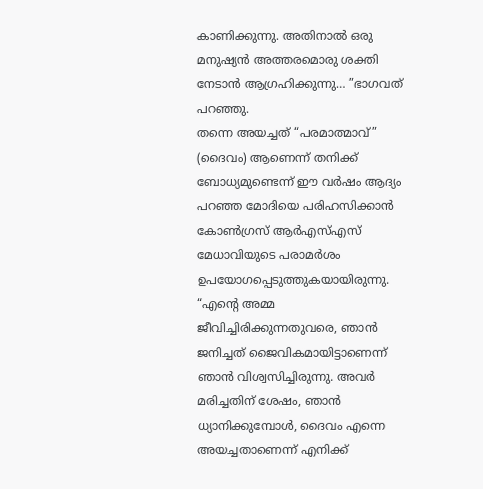കാണിക്കുന്നു. അതിനാൽ ഒരു മനുഷ്യൻ അത്തരമൊരു ശക്തി നേടാൻ ആഗ്രഹിക്കുന്നു… ”ഭാഗവത് പറഞ്ഞു.
തന്നെ അയച്ചത് “പരമാത്മാവ്” (ദൈവം) ആണെന്ന് തനിക്ക് ബോധ്യമുണ്ടെന്ന് ഈ വർഷം ആദ്യം പറഞ്ഞ മോദിയെ പരിഹസിക്കാൻ കോൺഗ്രസ് ആർഎസ്എസ് മേധാവിയുടെ പരാമർശം ഉപയോഗപ്പെടുത്തുകയായിരുന്നു.
“എൻ്റെ അമ്മ ജീവിച്ചിരിക്കുന്നതുവരെ, ഞാൻ ജനിച്ചത് ജൈവികമായിട്ടാണെന്ന് ഞാൻ വിശ്വസിച്ചിരുന്നു. അവർ മരിച്ചതിന് ശേഷം, ഞാൻ ധ്യാനിക്കുമ്പോൾ, ദൈവം എന്നെ അയച്ചതാണെന്ന് എനിക്ക്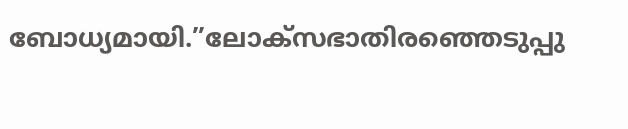ബോധ്യമായി.”ലോക്സഭാതിരഞ്ഞെടുപ്പു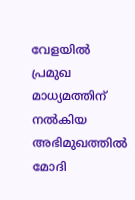വേളയിൽ പ്രമുഖ മാധ്യമത്തിന് നൽകിയ അഭിമുഖത്തിൽ മോദി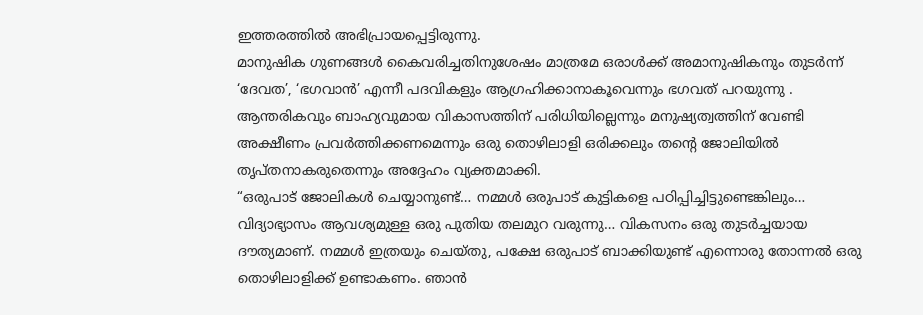ഇത്തരത്തിൽ അഭിപ്രായപ്പെട്ടിരുന്നു.
മാനുഷിക ഗുണങ്ങൾ കൈവരിച്ചതിനുശേഷം മാത്രമേ ഒരാൾക്ക് അമാനുഷികനും തുടർന്ന് ‘ദേവത’, ‘ഭഗവാൻ’ എന്നീ പദവികളും ആഗ്രഹിക്കാനാകൂവെന്നും ഭഗവത് പറയുന്നു . ആന്തരികവും ബാഹ്യവുമായ വികാസത്തിന് പരിധിയില്ലെന്നും മനുഷ്യത്വത്തിന് വേണ്ടി അക്ഷീണം പ്രവർത്തിക്കണമെന്നും ഒരു തൊഴിലാളി ഒരിക്കലും തന്റെ ജോലിയിൽ തൃപ്തനാകരുതെന്നും അദ്ദേഹം വ്യക്തമാക്കി.
“ഒരുപാട് ജോലികൾ ചെയ്യാനുണ്ട്… നമ്മൾ ഒരുപാട് കുട്ടികളെ പഠിപ്പിച്ചിട്ടുണ്ടെങ്കിലും… വിദ്യാഭ്യാസം ആവശ്യമുള്ള ഒരു പുതിയ തലമുറ വരുന്നു… വികസനം ഒരു തുടർച്ചയായ ദൗത്യമാണ്. നമ്മൾ ഇത്രയും ചെയ്തു, പക്ഷേ ഒരുപാട് ബാക്കിയുണ്ട് എന്നൊരു തോന്നൽ ഒരു തൊഴിലാളിക്ക് ഉണ്ടാകണം. ഞാൻ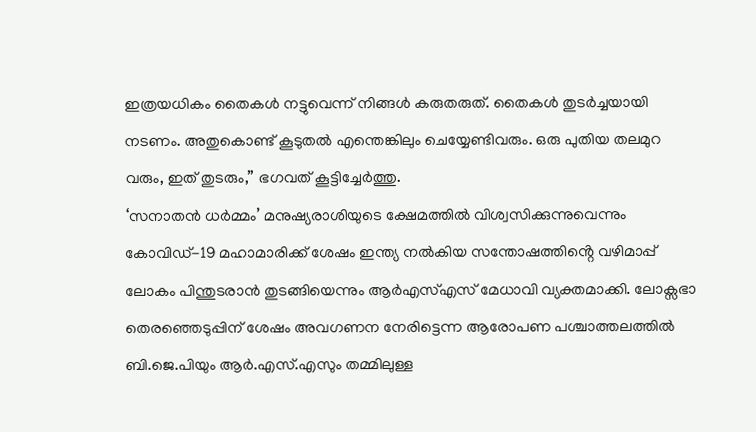ഇത്രയധികം തൈകൾ നട്ടുവെന്ന് നിങ്ങൾ കരുതരുത്. തൈകൾ തുടർച്ചയായി നടണം. അതുകൊണ്ട് കൂടുതൽ എന്തെങ്കിലും ചെയ്യേണ്ടിവരും. ഒരു പുതിയ തലമുറ വരും, ഇത് തുടരും,” ഭഗവത് കൂട്ടിച്ചേർത്തു.
‘സനാതൻ ധർമ്മം’ മനുഷ്യരാശിയുടെ ക്ഷേമത്തിൽ വിശ്വസിക്കുന്നുവെന്നും കോവിഡ്-19 മഹാമാരിക്ക് ശേഷം ഇന്ത്യ നൽകിയ സന്തോഷത്തിൻ്റെ വഴിമാപ്പ് ലോകം പിന്തുടരാൻ തുടങ്ങിയെന്നും ആർഎസ്എസ് മേധാവി വ്യക്തമാക്കി. ലോക്സഭാ തെരഞ്ഞെടുപ്പിന് ശേഷം അവഗണന നേരിട്ടെന്ന ആരോപണ പശ്ചാത്തലത്തിൽ ബി.ജെ.പിയും ആർ.എസ്.എസും തമ്മിലുള്ള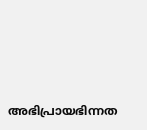അഭിപ്രായഭിന്നത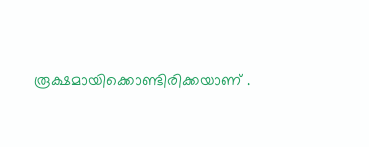രൂക്ഷമായിക്കൊണ്ടിരിക്കയാണ് .